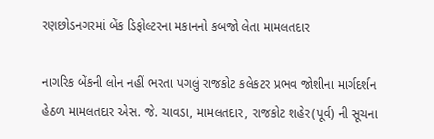રણછોડનગરમાં બેંક ડિફોલ્ટરના મકાનનો કબજો લેતા મામલતદાર

નાગરિક બેંકની લોન નહીં ભરતા પગલું રાજકોટ કલેકટર પ્રભવ જોશીના માર્ગદર્શન હેઠળ મામલતદાર એસ. જે. ચાવડા, મામલતદાર, રાજકોટ શહેર(પૂર્વ) ની સૂચના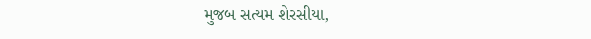મુજબ સત્યમ શેરસીયા,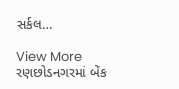સર્કલ…

View More રણછોડનગરમાં બેંક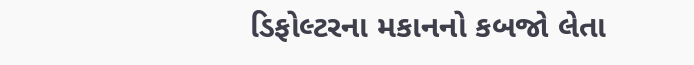ડિફોલ્ટરના મકાનનો કબજો લેતા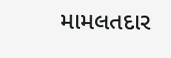મામલતદાર